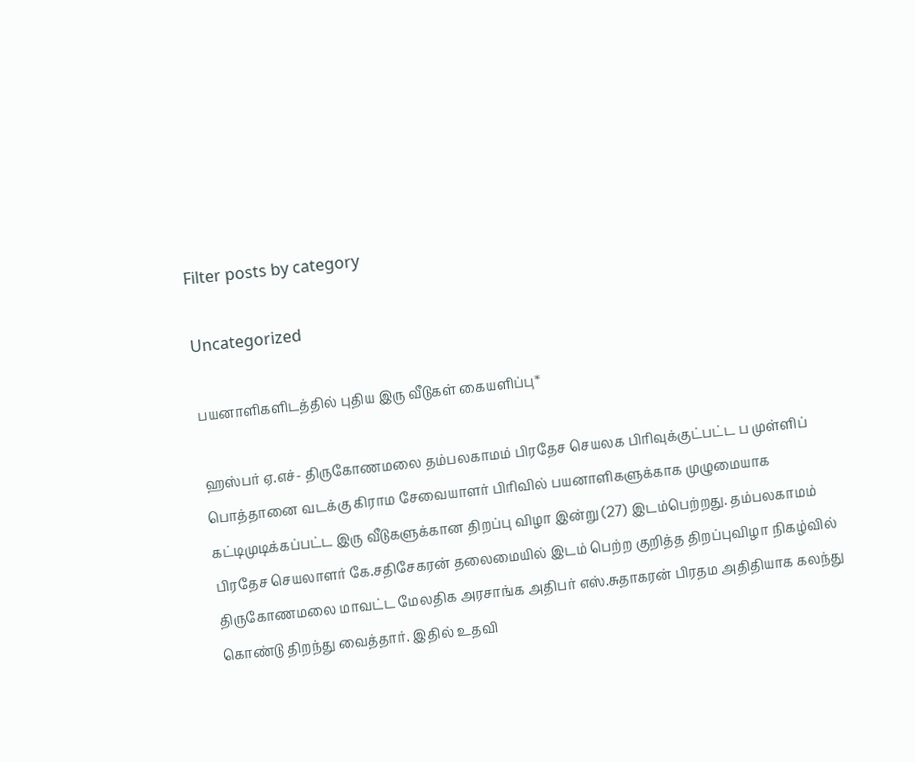Filter posts by category

Uncategorized

பயனாளிகளிடத்தில் புதிய இரு வீடுகள் கையளிப்பு*

ஹஸ்பர் ஏ.எச்- திருகோணமலை தம்பலகாமம் பிரதேச செயலக பிரிவுக்குட்பட்ட ப முள்ளிப் பொத்தானை வடக்கு கிராம சேவையாளர் பிரிவில் பயனாளிகளுக்காக முழுமையாக கட்டிமுடிக்கப்பட்ட இரு வீடுகளுக்கான திறப்பு விழா இன்று (27) இடம்பெற்றது. தம்பலகாமம் பிரதேச செயலாளர் கே.சதிசேகரன் தலைமையில் இடம் பெற்ற குறித்த திறப்புவிழா நிகழ்வில் திருகோணமலை மாவட்ட மேலதிக அரசாங்க அதிபர் எஸ்.சுதாகரன் பிரதம அதிதியாக கலந்து கொண்டு திறந்து வைத்தார். இதில் உதவி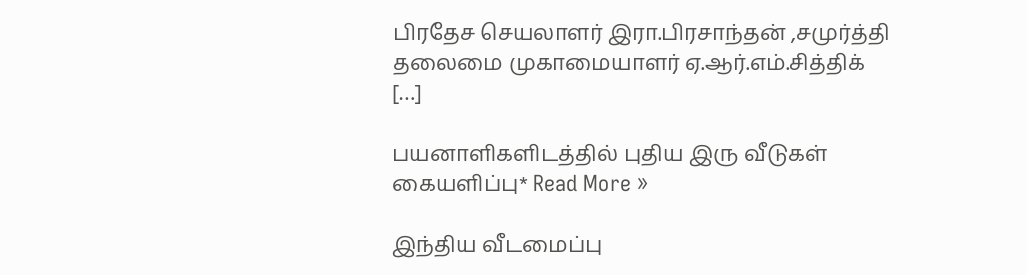பிரதேச செயலாளர் இரா.பிரசாந்தன் ,சமுர்த்தி தலைமை முகாமையாளர் ஏ.ஆர்.எம்.சித்திக் […]

பயனாளிகளிடத்தில் புதிய இரு வீடுகள் கையளிப்பு* Read More »

இந்திய வீடமைப்பு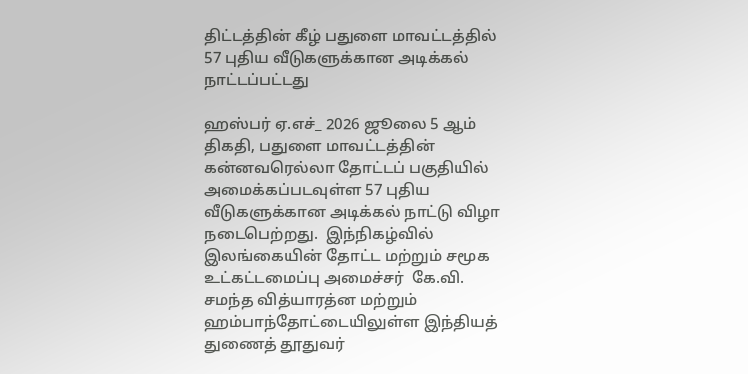திட்டத்தின் கீழ் பதுளை மாவட்டத்தில் 57 புதிய வீடுகளுக்கான அடிக்கல் நாட்டப்பட்டது

ஹஸ்பர் ஏ.எச்_ 2026 ஜூலை 5 ஆம் திகதி, பதுளை மாவட்டத்தின் கன்னவரெல்லா தோட்டப் பகுதியில் அமைக்கப்படவுள்ள 57 புதிய வீடுகளுக்கான அடிக்கல் நாட்டு விழா நடைபெற்றது.  இந்நிகழ்வில் இலங்கையின் தோட்ட மற்றும் சமூக உட்கட்டமைப்பு அமைச்சர்  கே.வி. சமந்த வித்யாரத்ன மற்றும் ஹம்பாந்தோட்டையிலுள்ள இந்தியத் துணைத் தூதுவர்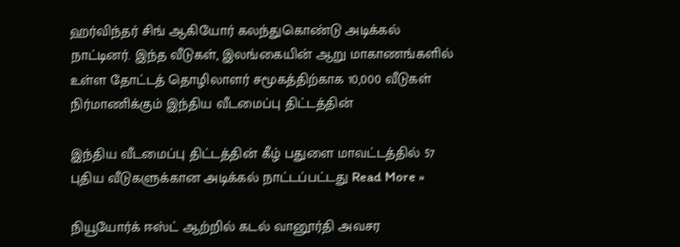ஹர்விந்தர் சிங் ஆகியோர் கலந்துகொண்டு அடிக்கல் நாட்டினர். இந்த வீடுகள், இலங்கையின் ஆறு மாகாணங்களில் உள்ள தோட்டத் தொழிலாளர் சமூகத்திற்காக 10,000 வீடுகள் நிர்மாணிக்கும் இந்திய வீடமைப்பு திட்டத்தின்

இந்திய வீடமைப்பு திட்டத்தின் கீழ் பதுளை மாவட்டத்தில் 57 புதிய வீடுகளுக்கான அடிக்கல் நாட்டப்பட்டது Read More »

நியூயோர்க் ஈஸ்ட் ஆற்றில் கடல் வானூர்தி அவசர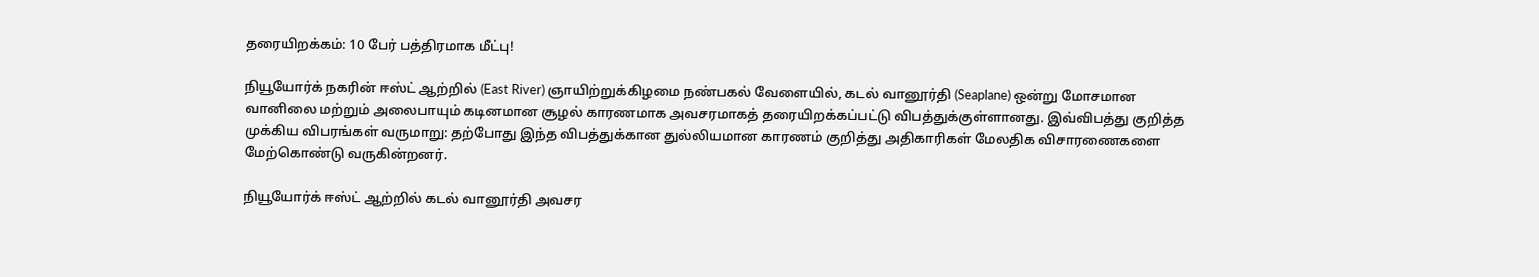தரையிறக்கம்: 10 பேர் பத்திரமாக மீட்பு!

நியூயோர்க் நகரின் ஈஸ்ட் ஆற்றில் (East River) ஞாயிற்றுக்கிழமை நண்பகல் வேளையில், கடல் வானூர்தி (Seaplane) ஒன்று மோசமான வானிலை மற்றும் அலைபாயும் கடினமான சூழல் காரணமாக அவசரமாகத் தரையிறக்கப்பட்டு விபத்துக்குள்ளானது. இவ்விபத்து குறித்த முக்கிய விபரங்கள் வருமாறு: தற்போது இந்த விபத்துக்கான துல்லியமான காரணம் குறித்து அதிகாரிகள் மேலதிக விசாரணைகளை மேற்கொண்டு வருகின்றனர்.

நியூயோர்க் ஈஸ்ட் ஆற்றில் கடல் வானூர்தி அவசர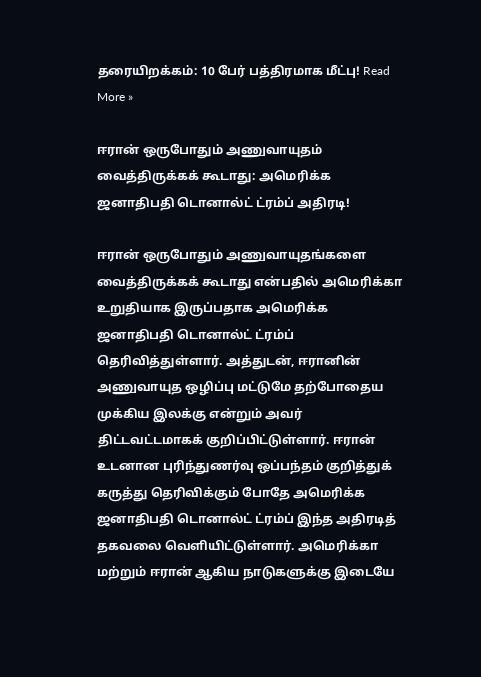தரையிறக்கம்: 10 பேர் பத்திரமாக மீட்பு! Read More »

ஈரான் ஒருபோதும் அணுவாயுதம் வைத்திருக்கக் கூடாது: அமெரிக்க ஜனாதிபதி டொனால்ட் ட்ரம்ப் அதிரடி!

ஈரான் ஒருபோதும் அணுவாயுதங்களை வைத்திருக்கக் கூடாது என்பதில் அமெரிக்கா உறுதியாக இருப்பதாக அமெரிக்க ஜனாதிபதி டொனால்ட் ட்ரம்ப் தெரிவித்துள்ளார். அத்துடன், ஈரானின் அணுவாயுத ஒழிப்பு மட்டுமே தற்போதைய முக்கிய இலக்கு என்றும் அவர் திட்டவட்டமாகக் குறிப்பிட்டுள்ளார். ஈரான் உடனான புரிந்துணர்வு ஒப்பந்தம் குறித்துக் கருத்து தெரிவிக்கும் போதே அமெரிக்க ஜனாதிபதி டொனால்ட் ட்ரம்ப் இந்த அதிரடித் தகவலை வெளியிட்டுள்ளார். அமெரிக்கா மற்றும் ஈரான் ஆகிய நாடுகளுக்கு இடையே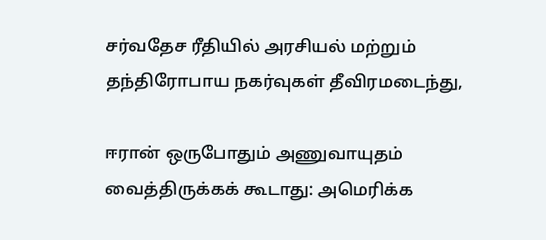சர்வதேச ரீதியில் அரசியல் மற்றும் தந்திரோபாய நகர்வுகள் தீவிரமடைந்து,

ஈரான் ஒருபோதும் அணுவாயுதம் வைத்திருக்கக் கூடாது: அமெரிக்க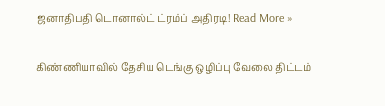ஜனாதிபதி டொனால்ட் ட்ரம்ப் அதிரடி! Read More »

கிண்ணியாவில் தேசிய டெங்கு ஒழிப்பு வேலை திட்டம்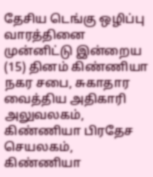தேசிய டெங்கு ஒழிப்பு வாரத்தினை முன்னிட்டு இன்றைய (15) தினம் கிண்ணியா நகர சபை, சுகாதார வைத்திய அதிகாரி அலுவலகம், கிண்ணியா பிரதேச செயலகம், கிண்ணியா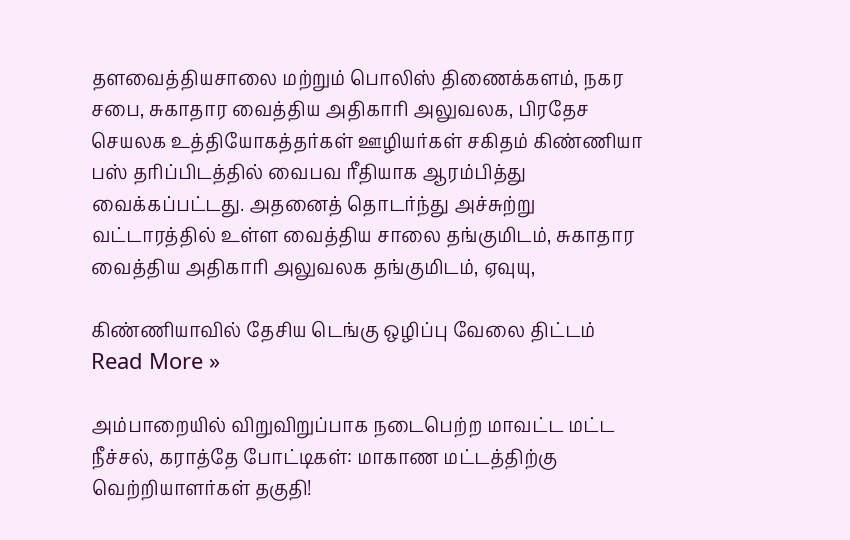தளவைத்தியசாலை மற்றும் பொலிஸ் திணைக்களம், நகர சபை, சுகாதார வைத்திய அதிகாரி அலுவலக, பிரதேச செயலக உத்தியோகத்தர்கள் ஊழியர்கள் சகிதம் கிண்ணியா பஸ் தரிப்பிடத்தில் வைபவ ரீதியாக ஆரம்பித்து வைக்கப்பட்டது. அதனைத் தொடர்ந்து அச்சுற்று வட்டாரத்தில் உள்ள வைத்திய சாலை தங்குமிடம், சுகாதார வைத்திய அதிகாரி அலுவலக தங்குமிடம், ஏவுயு,

கிண்ணியாவில் தேசிய டெங்கு ஒழிப்பு வேலை திட்டம் Read More »

அம்பாறையில் விறுவிறுப்பாக நடைபெற்ற மாவட்ட மட்ட நீச்சல், கராத்தே போட்டிகள்: மாகாண மட்டத்திற்கு வெற்றியாளர்கள் தகுதி!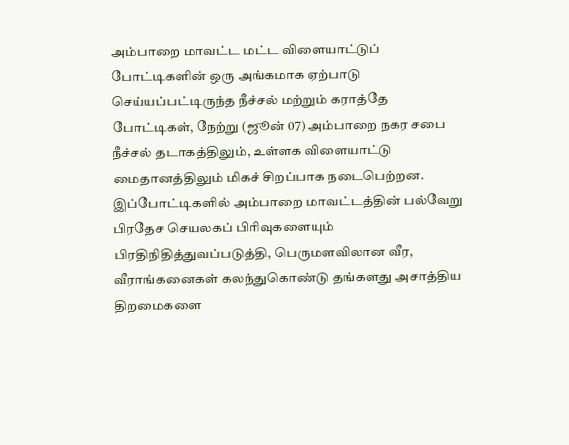அம்பாறை மாவட்ட மட்ட விளையாட்டுப் போட்டிகளின் ஒரு அங்கமாக ஏற்பாடு செய்யப்பட்டிருந்த நீச்சல் மற்றும் கராத்தே போட்டிகள், நேற்று (ஜூன் 07) அம்பாறை நகர சபை நீச்சல் தடாகத்திலும், உள்ளக விளையாட்டு மைதானத்திலும் மிகச் சிறப்பாக நடைபெற்றன. இப்போட்டிகளில் அம்பாறை மாவட்டத்தின் பல்வேறு பிரதேச செயலகப் பிரிவுகளையும் பிரதிநிதித்துவப்படுத்தி, பெருமளவிலான வீர, வீராங்கனைகள் கலந்துகொண்டு தங்களது அசாத்திய திறமைகளை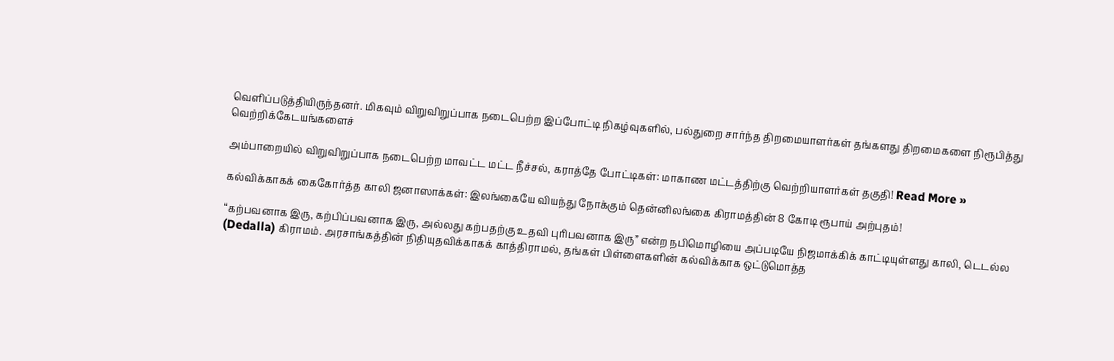வெளிப்படுத்தியிருந்தனர். மிகவும் விறுவிறுப்பாக நடைபெற்ற இப்போட்டி நிகழ்வுகளில், பல்துறை சார்ந்த திறமையாளர்கள் தங்களது திறமைகளை நிரூபித்து வெற்றிக்கேடயங்களைச்

அம்பாறையில் விறுவிறுப்பாக நடைபெற்ற மாவட்ட மட்ட நீச்சல், கராத்தே போட்டிகள்: மாகாண மட்டத்திற்கு வெற்றியாளர்கள் தகுதி! Read More »

கல்விக்காகக் கைகோர்த்த காலி ஜனாஸாக்கள்: இலங்கையே வியந்து நோக்கும் தென்னிலங்கை கிராமத்தின் 8 கோடி ரூபாய் அற்புதம்!

“கற்பவனாக இரு, கற்பிப்பவனாக இரு, அல்லது கற்பதற்கு உதவி புரிபவனாக இரு” என்ற நபிமொழியை அப்படியே நிஜமாக்கிக் காட்டியுள்ளது காலி, டெடல்ல (Dedalla) கிராமம். அரசாங்கத்தின் நிதியுதவிக்காகக் காத்திராமல், தங்கள் பிள்ளைகளின் கல்விக்காக ஒட்டுமொத்த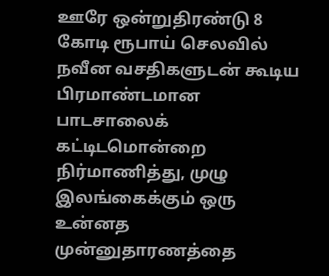ஊரே ஒன்றுதிரண்டு 8 கோடி ரூபாய் செலவில் நவீன வசதிகளுடன் கூடிய பிரமாண்டமான பாடசாலைக் கட்டிடமொன்றை நிர்மாணித்து, முழு இலங்கைக்கும் ஒரு உன்னத முன்னுதாரணத்தை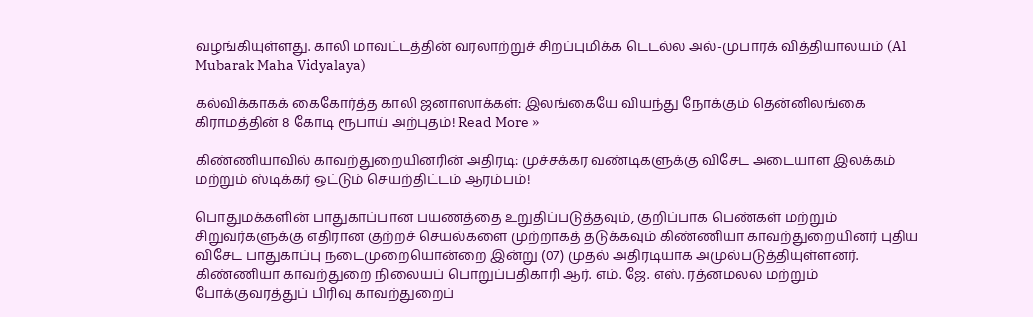வழங்கியுள்ளது. காலி மாவட்டத்தின் வரலாற்றுச் சிறப்புமிக்க டெடல்ல அல்-முபாரக் வித்தியாலயம் (Al Mubarak Maha Vidyalaya)

கல்விக்காகக் கைகோர்த்த காலி ஜனாஸாக்கள்: இலங்கையே வியந்து நோக்கும் தென்னிலங்கை கிராமத்தின் 8 கோடி ரூபாய் அற்புதம்! Read More »

கிண்ணியாவில் காவற்துறையினரின் அதிரடி: முச்சக்கர வண்டிகளுக்கு விசேட அடையாள இலக்கம் மற்றும் ஸ்டிக்கர் ஒட்டும் செயற்திட்டம் ஆரம்பம்!

பொதுமக்களின் பாதுகாப்பான பயணத்தை உறுதிப்படுத்தவும், குறிப்பாக பெண்கள் மற்றும் சிறுவர்களுக்கு எதிரான குற்றச் செயல்களை முற்றாகத் தடுக்கவும் கிண்ணியா காவற்துறையினர் புதிய விசேட பாதுகாப்பு நடைமுறையொன்றை இன்று (07) முதல் அதிரடியாக அமுல்படுத்தியுள்ளனர். கிண்ணியா காவற்துறை நிலையப் பொறுப்பதிகாரி ஆர். எம். ஜே. எஸ். ரத்னமலல மற்றும் போக்குவரத்துப் பிரிவு காவற்துறைப்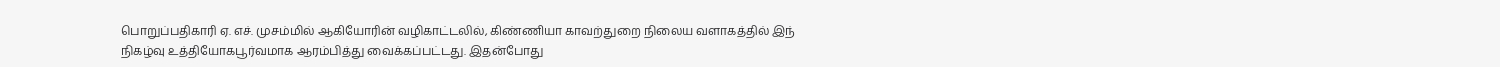பொறுப்பதிகாரி ஏ. எச். முசம்மில் ஆகியோரின் வழிகாட்டலில், கிண்ணியா காவற்துறை நிலைய வளாகத்தில் இந் நிகழ்வு உத்தியோகபூர்வமாக ஆரம்பித்து வைக்கப்பட்டது. இதன்போது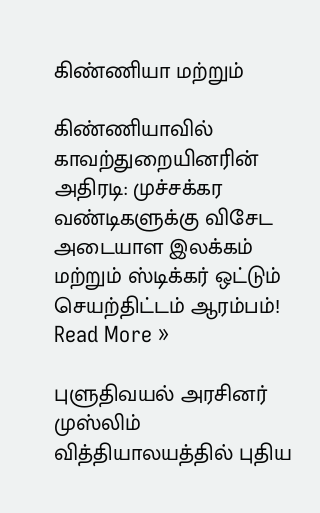கிண்ணியா மற்றும்

கிண்ணியாவில் காவற்துறையினரின் அதிரடி: முச்சக்கர வண்டிகளுக்கு விசேட அடையாள இலக்கம் மற்றும் ஸ்டிக்கர் ஒட்டும் செயற்திட்டம் ஆரம்பம்! Read More »

புளுதிவயல் அரசினர் முஸ்லிம் வித்தியாலயத்தில் புதிய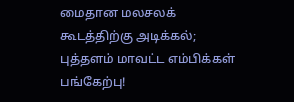மைதான மலசலக் கூடத்திற்கு அடிக்கல்; புத்தளம் மாவட்ட எம்பிக்கள் பங்கேற்பு!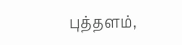புத்தளம்,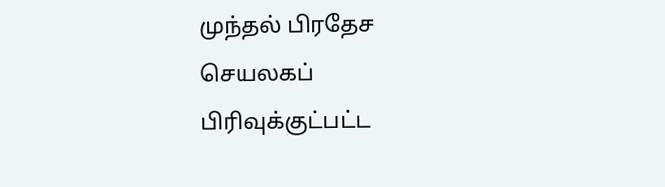முந்தல் பிரதேச செயலகப் பிரிவுக்குட்பட்ட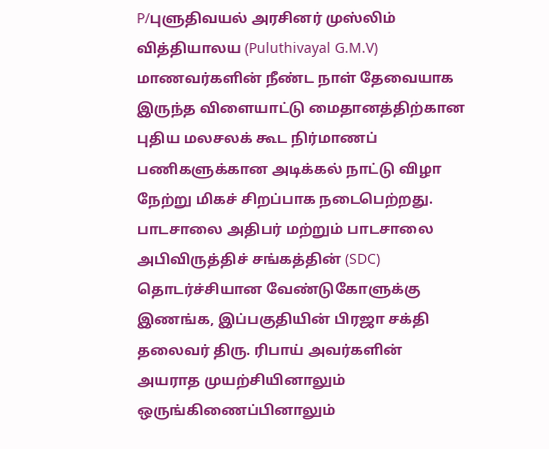P/புளுதிவயல் அரசினர் முஸ்லிம் வித்தியாலய (Puluthivayal G.M.V) மாணவர்களின் நீண்ட நாள் தேவையாக இருந்த விளையாட்டு மைதானத்திற்கான புதிய மலசலக் கூட நிர்மாணப் பணிகளுக்கான அடிக்கல் நாட்டு விழா நேற்று மிகச் சிறப்பாக நடைபெற்றது. பாடசாலை அதிபர் மற்றும் பாடசாலை அபிவிருத்திச் சங்கத்தின் (SDC) தொடர்ச்சியான வேண்டுகோளுக்கு இணங்க, இப்பகுதியின் பிரஜா சக்தி தலைவர் திரு. ரிபாய் அவர்களின் அயராத முயற்சியினாலும் ஒருங்கிணைப்பினாலும்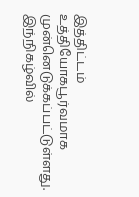இத்திட்டம் உத்தியோகபூர்வமாக முன்னெடுக்கப்பட்டுள்ளது. இந்நிகழ்வில்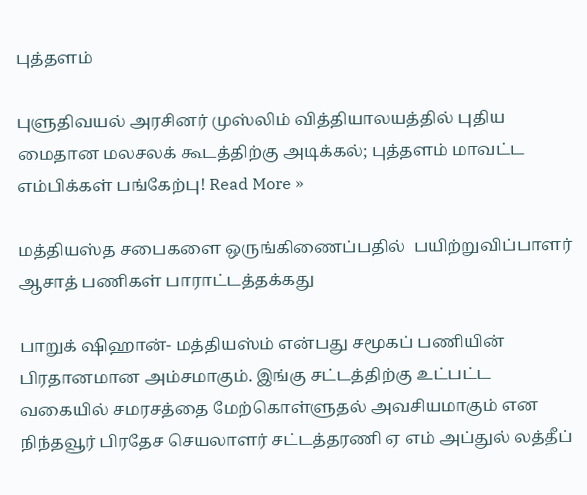புத்தளம்

புளுதிவயல் அரசினர் முஸ்லிம் வித்தியாலயத்தில் புதிய மைதான மலசலக் கூடத்திற்கு அடிக்கல்; புத்தளம் மாவட்ட எம்பிக்கள் பங்கேற்பு! Read More »

மத்தியஸ்த சபைகளை ஒருங்கிணைப்பதில்  பயிற்றுவிப்பாளர் ஆசாத் பணிகள் பாராட்டத்தக்கது

பாறுக் ஷிஹான்- மத்தியஸ்ம் என்பது சமூகப் பணியின் பிரதானமான அம்சமாகும். இங்கு சட்டத்திற்கு உட்பட்ட வகையில் சமரசத்தை மேற்கொள்ளுதல் அவசியமாகும் என நிந்தவூர் பிரதேச செயலாளர் சட்டத்தரணி ஏ எம் அப்துல் லத்தீப்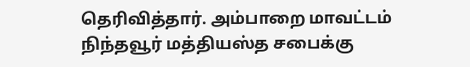தெரிவித்தார். அம்பாறை மாவட்டம் நிந்தவூர் மத்தியஸ்த சபைக்கு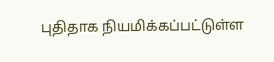புதிதாக நியமிக்கப்பட்டுள்ள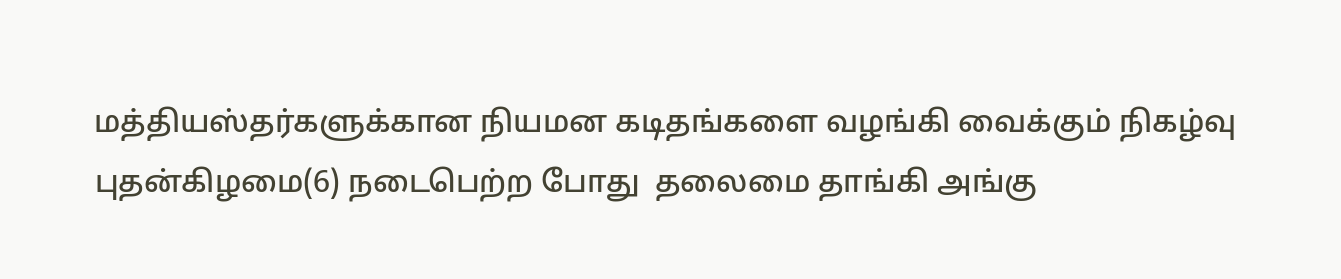மத்தியஸ்தர்களுக்கான நியமன கடிதங்களை வழங்கி வைக்கும் நிகழ்வு புதன்கிழமை(6) நடைபெற்ற போது  தலைமை தாங்கி அங்கு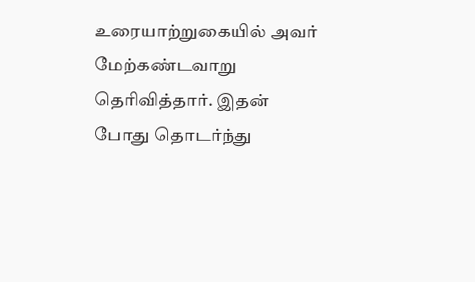உரையாற்றுகையில் அவர் மேற்கண்டவாறு தெரிவித்தார். இதன் போது தொடர்ந்து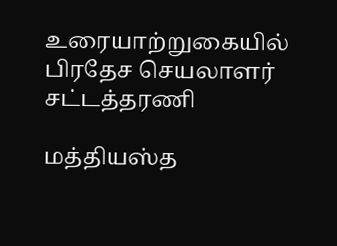உரையாற்றுகையில் பிரதேச செயலாளர் சட்டத்தரணி

மத்தியஸ்த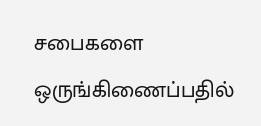சபைகளை ஒருங்கிணைப்பதில்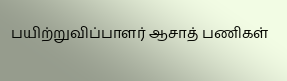பயிற்றுவிப்பாளர் ஆசாத் பணிகள்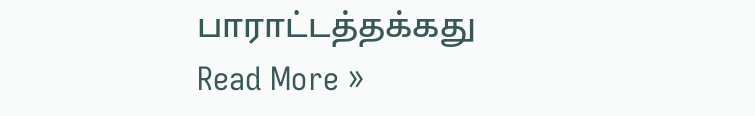பாராட்டத்தக்கது Read More »